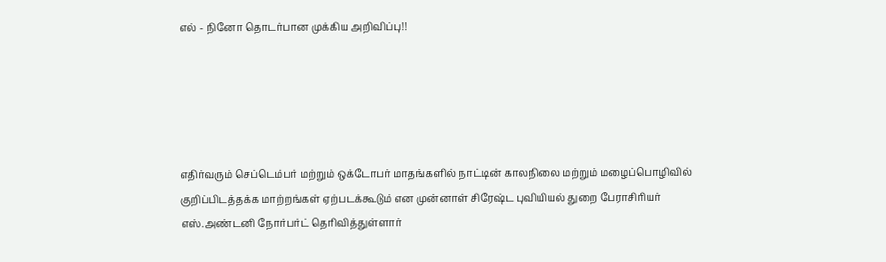எல் - நினோ தொடர்பான முக்கிய அறிவிப்பு!!





எதிர்வரும் செப்டெம்பர் மற்றும் ஒக்டோபர் மாதங்களில் நாட்டின் காலநிலை மற்றும் மழைப்பொழிவில் குறிப்பிடத்தக்க மாற்றங்கள் ஏற்படக்கூடும் என முன்னாள் சிரேஷ்ட புவியியல் துறை பேராசிரியர் எஸ்.அண்டனி நோர்பர்ட் தெரிவித்துள்ளார்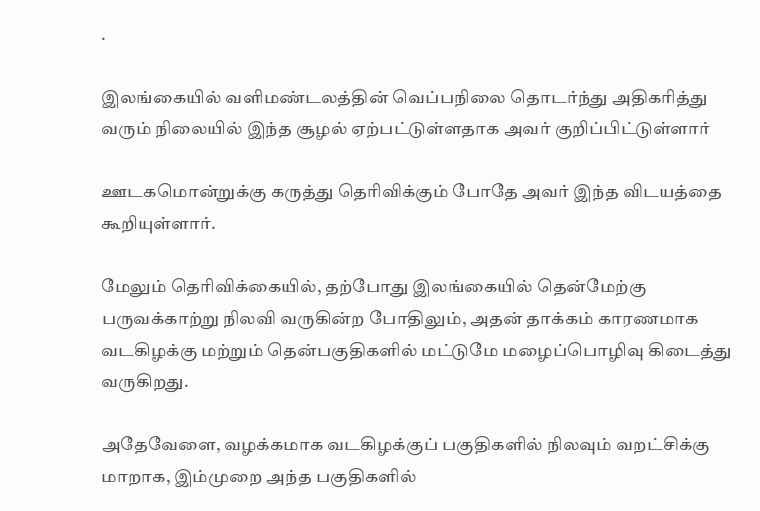.

இலங்கையில் வளிமண்டலத்தின் வெப்பநிலை தொடர்ந்து அதிகரித்து வரும் நிலையில் இந்த சூழல் ஏற்பட்டுள்ளதாக அவர் குறிப்பிட்டுள்ளார்

ஊடகமொன்றுக்கு கருத்து தெரிவிக்கும் போதே அவர் இந்த விடயத்தை கூறியுள்ளார்.

மேலும் தெரிவிக்கையில், தற்போது இலங்கையில் தென்மேற்கு பருவக்காற்று நிலவி வருகின்ற போதிலும், அதன் தாக்கம் காரணமாக வடகிழக்கு மற்றும் தென்பகுதிகளில் மட்டுமே மழைப்பொழிவு கிடைத்து வருகிறது.

அதேவேளை, வழக்கமாக வடகிழக்குப் பகுதிகளில் நிலவும் வறட்சிக்கு மாறாக, இம்முறை அந்த பகுதிகளில்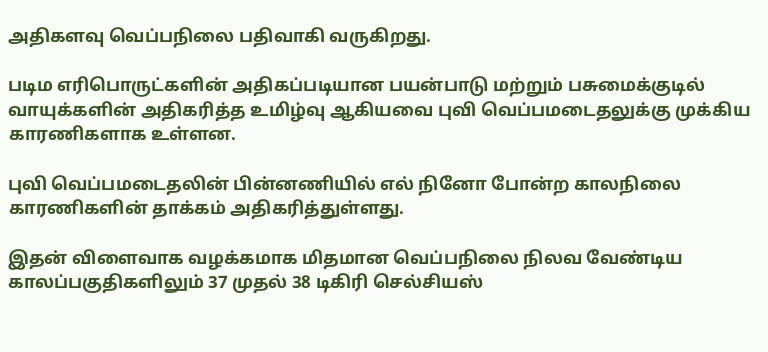அதிகளவு வெப்பநிலை பதிவாகி வருகிறது.

படிம எரிபொருட்களின் அதிகப்படியான பயன்பாடு மற்றும் பசுமைக்குடில் வாயுக்களின் அதிகரித்த உமிழ்வு ஆகியவை புவி வெப்பமடைதலுக்கு முக்கிய காரணிகளாக உள்ளன.

புவி வெப்பமடைதலின் பின்னணியில் எல் நினோ போன்ற காலநிலை காரணிகளின் தாக்கம் அதிகரித்துள்ளது.

இதன் விளைவாக வழக்கமாக மிதமான வெப்பநிலை நிலவ வேண்டிய காலப்பகுதிகளிலும் 37 முதல் 38 டிகிரி செல்சியஸ்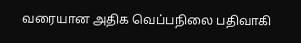வரையான அதிக வெப்பநிலை பதிவாகி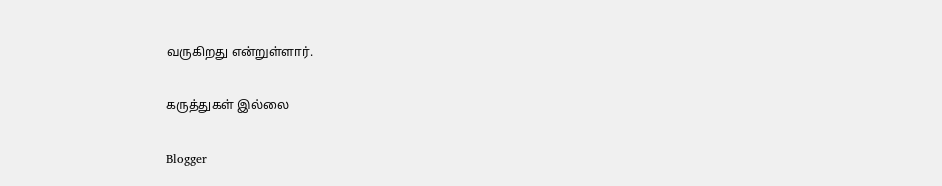வருகிறது என்றுள்ளார்.

கருத்துகள் இல்லை

Blogger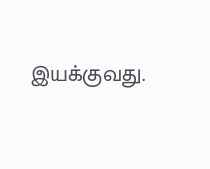இயக்குவது.